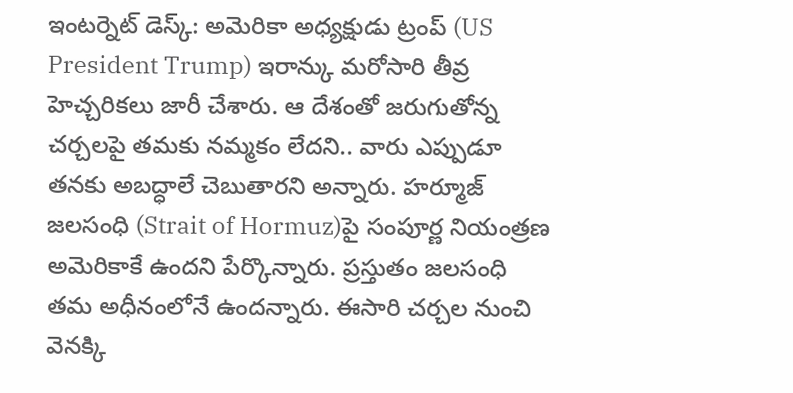ఇంటర్నెట్ డెస్క్: అమెరికా అధ్యక్షుడు ట్రంప్ (US President Trump) ఇరాన్కు మరోసారి తీవ్ర హెచ్చరికలు జారీ చేశారు. ఆ దేశంతో జరుగుతోన్న చర్చలపై తమకు నమ్మకం లేదని.. వారు ఎప్పుడూ తనకు అబద్ధాలే చెబుతారని అన్నారు. హర్మూజ్ జలసంధి (Strait of Hormuz)పై సంపూర్ణ నియంత్రణ అమెరికాకే ఉందని పేర్కొన్నారు. ప్రస్తుతం జలసంధి తమ అధీనంలోనే ఉందన్నారు. ఈసారి చర్చల నుంచి వెనక్కి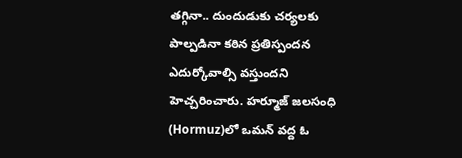తగ్గినా.. దుందుడుకు చర్యలకు పాల్పడినా కఠిన ప్రతిస్పందన ఎదుర్కోవాల్సి వస్తుందని హెచ్చరించారు. హర్మూజ్ జలసంధి (Hormuz)లో ఒమన్ వద్ద ఓ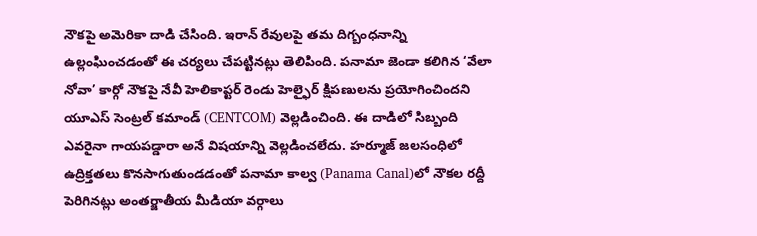నౌకపై అమెరికా దాడి చేసింది. ఇరాన్ రేవులపై తమ దిగ్బంధనాన్ని ఉల్లంఘించడంతో ఈ చర్యలు చేపట్టినట్లు తెలిపింది. పనామా జెండా కలిగిన ‘వేలా నోవా’ కార్గో నౌకపై నేవీ హెలికాప్టర్ రెండు హెల్ఫైర్ క్షిపణులను ప్రయోగించిందని యూఎస్ సెంట్రల్ కమాండ్ (CENTCOM) వెల్లడించింది. ఈ దాడిలో సిబ్బంది ఎవరైనా గాయపడ్డారా అనే విషయాన్ని వెల్లడించలేదు. హర్మూజ్ జలసంధిలో ఉద్రిక్తతలు కొనసాగుతుండడంతో పనామా కాల్వ (Panama Canal)లో నౌకల రద్దీ పెరిగినట్లు అంతర్జాతీయ మీడియా వర్గాలు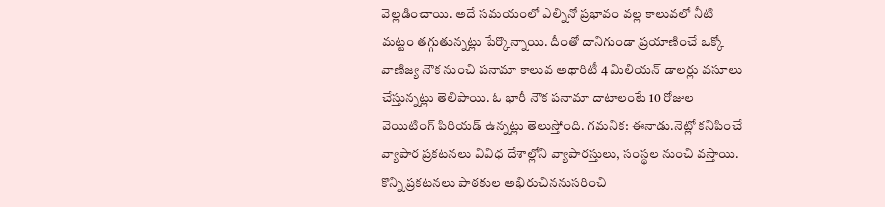వెల్లడించాయి. అదే సమయంలో ఎల్నినో ప్రభావం వల్ల కాలువలో నీటి మట్టం తగ్గుతున్నట్లు పేర్కొన్నాయి. దీంతో దానిగుండా ప్రయాణించే ఒక్కో వాణిజ్య నౌక నుంచి పనామా కాలువ అథారిటీ 4 మిలియన్ డాలర్లు వసూలు చేస్తున్నట్లు తెలిపాయి. ఓ భారీ నౌక పనామా దాటాలంటే 10 రోజుల వెయిటింగ్ పిరియడ్ ఉన్నట్లు తెలుస్తోంది. గమనిక: ఈనాడు.నెట్లో కనిపించే వ్యాపార ప్రకటనలు వివిధ దేశాల్లోని వ్యాపారస్తులు, సంస్థల నుంచి వస్తాయి. కొన్ని ప్రకటనలు పాఠకుల అభిరుచిననుసరించి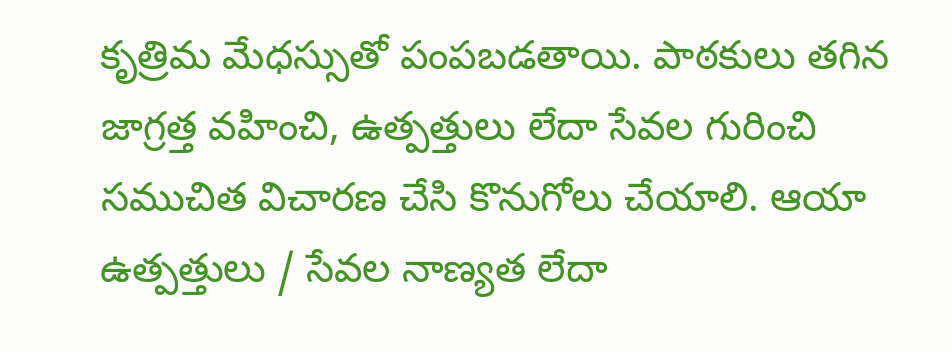కృత్రిమ మేధస్సుతో పంపబడతాయి. పాఠకులు తగిన జాగ్రత్త వహించి, ఉత్పత్తులు లేదా సేవల గురించి సముచిత విచారణ చేసి కొనుగోలు చేయాలి. ఆయా ఉత్పత్తులు / సేవల నాణ్యత లేదా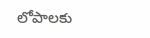లోపాలకు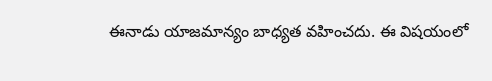ఈనాడు యాజమాన్యం బాధ్యత వహించదు. ఈ విషయంలో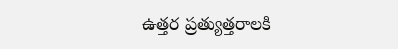ఉత్తర ప్రత్యుత్తరాలకి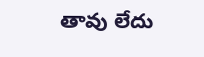తావు లేదు